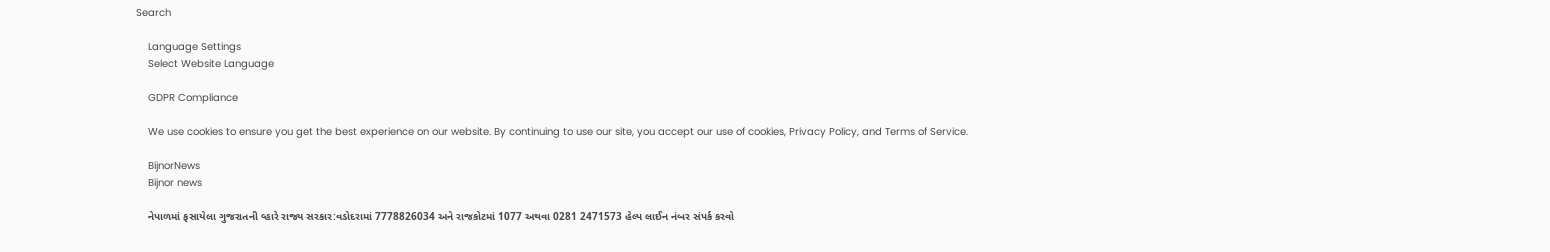Search

    Language Settings
    Select Website Language

    GDPR Compliance

    We use cookies to ensure you get the best experience on our website. By continuing to use our site, you accept our use of cookies, Privacy Policy, and Terms of Service.

    BijnorNews
    Bijnor news

    નેપાળમાં ફસાયેલા ગુજરાતની વ્હારે રાજ્ય સરકાર:વડોદરામાં 7778826034 અને રાજકોટમાં 1077 અથવા 0281 2471573 હેલ્પ લાઈન નંબર સંપર્ક કરવો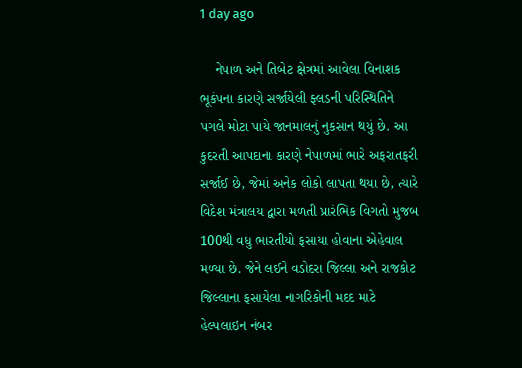1 day ago

    નેપાળ અને તિબેટ ક્ષેત્રમાં આવેલા વિનાશક ભૂકંપના કારણે સર્જાયેલી ફ્લડની પરિસ્થિતિને પગલે મોટા પાયે જાનમાલનું નુકસાન થયું છે. આ કુદરતી આપદાના કારણે નેપાળમાં ભારે અફરાતફરી સર્જાઈ છે, જેમાં અનેક લોકો લાપતા થયા છે, ત્યારે વિદેશ મંત્રાલય દ્વારા મળતી પ્રારંભિક વિગતો મુજબ 100થી વધુ ભારતીયો ફસાયા હોવાના એહેવાલ મળ્યા છે. જેને લઈને વડોદરા જિલ્લા અને રાજકોટ જિલ્લાના ફસાયેલા નાગરિકોની મદદ માટે હેલ્પલાઇન નંબર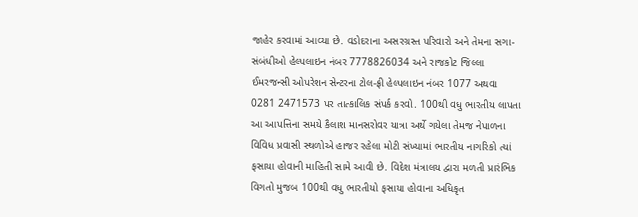જાહેર કરવામાં આવ્યા છે. વડોદરાના અસરગ્રસ્ત પરિવારો અને તેમના સગા-સંબંધીઓ હેલ્પલાઇન નંબર 7778826034 અને રાજકોટ જિલ્લા ઈમરજન્સી ઓપરેશન સેન્ટરના ટોલ-ફ્રી હેલ્પલાઇન નંબર 1077 અથવા 0281 2471573 પર તાત્કાલિક સંપર્ક કરવો. 100થી વધુ ભારતીય લાપતા આ આપત્તિના સમયે કૈલાશ માનસરોવર યાત્રા અર્થે ગયેલા તેમજ નેપાળના વિવિધ પ્રવાસી સ્થળોએ હાજર રહેલા મોટી સંખ્યામાં ભારતીય નાગરિકો ત્યાં ફસાયા હોવાની માહિતી સામે આવી છે. વિદેશ મંત્રાલય દ્વારા મળતી પ્રારંભિક વિગતો મુજબ 100થી વધુ ભારતીયો ફસાયા હોવાના અધિકૃત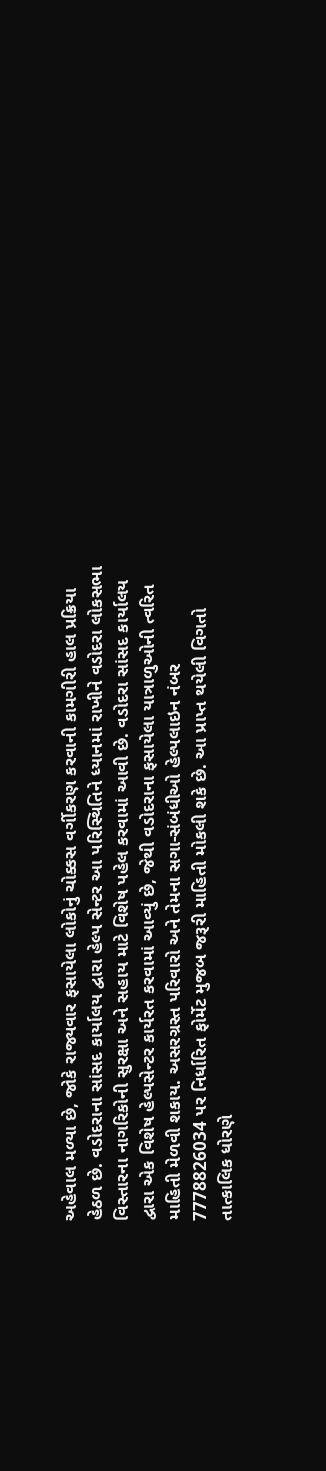અહેવાલ મળ્યા છે, જોકે રાજ્યવાર ફસાયેલા લોકોનું ચોક્કસ વર્ગીકરણ કરવાની કામગીરી હાલ પ્રક્રિયા હેઠળ છે. વડોદરાના સાંસદ કાર્યાલય દ્વારા હેલ્પ સેન્ટર આ પરિસ્થિતિને ધ્યાનમાં રાખીને વડોદરા લોકસભા વિસ્તારના નાગરિકોની સુરક્ષા અને સહાય માટે વિશેષ પહેલ કરવામાં આવી છે. વડોદરા સાંસદ કાર્યાલય દ્વારા એક વિશેષ હેલ્પસેન્ટર કાર્યરત કરવામાં આવ્યું છે, જેથી વડોદરાના ફસાયેલા યાત્રાળુઓની ત્વરિત માહિતી મેળવી શકાય. અસરગ્રસ્ત પરિવારો અને તેમના સગા-સંબંધીઓ હેલ્પલાઇન નંબર 7778826034 પર નિર્ધારિત ફોર્મેટ મુજબ જરૂરી માહિતી મોકલી શકે છે. આ પ્રાપ્ત થયેલી વિગતો તાત્કાલિક ધોરણે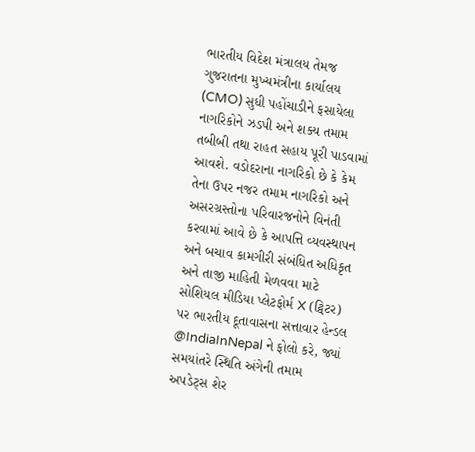ભારતીય વિદેશ મંત્રાલય તેમજ ગુજરાતના મુખ્યમંત્રીના કાર્યાલય (CMO) સુધી પહોંચાડીને ફસાયેલા નાગરિકોને ઝડપી અને શક્ય તમામ તબીબી તથા રાહત સહાય પૂરી પાડવામાં આવશે. વડોદરાના નાગરિકો છે કે કેમ તેના ઉપર નજર તમામ નાગરિકો અને અસરગ્રસ્તોના પરિવારજનોને વિનંતી કરવામાં આવે છે કે આપત્તિ વ્યવસ્થાપન અને બચાવ કામગીરી સંબંધિત અધિકૃત અને તાજી માહિતી મેળવવા માટે સોશિયલ મીડિયા પ્લેટફોર્મ X (ટ્વિટર) પર ભારતીય દૂતાવાસના સત્તાવાર હેન્ડલ @IndiaInNepal ને ફોલો કરે, જ્યાં સમયાંતરે સ્થિતિ અંગેની તમામ અપડેટ્સ શેર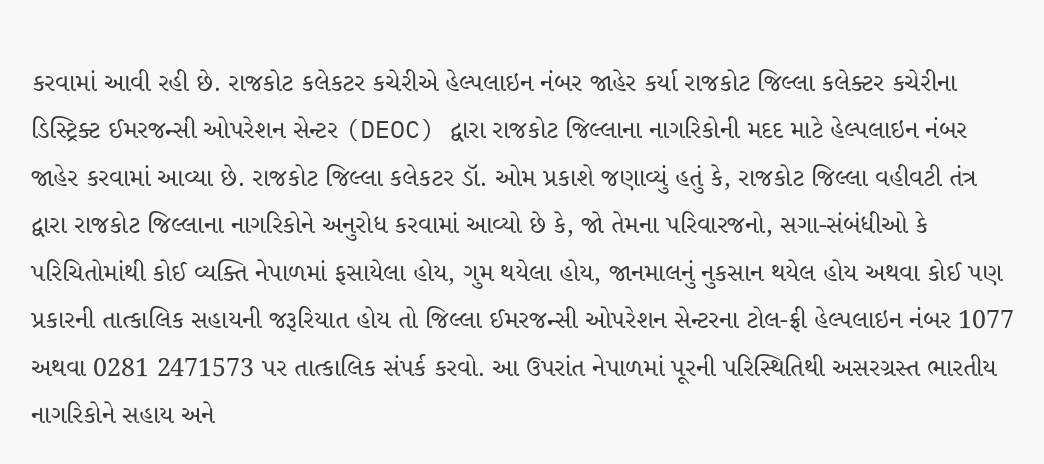કરવામાં આવી રહી છે. રાજકોટ કલેકટર કચેરીએ હેલ્પલાઇન નંબર જાહેર કર્યા રાજકોટ જિલ્લા કલેક્ટર કચેરીના ડિસ્ટ્રિક્ટ ઈમરજન્સી ઓપરેશન સેન્ટર (DEOC) દ્વારા રાજકોટ જિલ્લાના નાગરિકોની મદદ માટે હેલ્પલાઇન નંબર જાહેર કરવામાં આવ્યા છે. રાજકોટ જિલ્લા કલેકટર ડૉ. ઓમ પ્રકાશે જણાવ્યું હતું કે, રાજકોટ જિલ્લા વહીવટી તંત્ર દ્વારા રાજકોટ જિલ્લાના નાગરિકોને અનુરોધ કરવામાં આવ્યો છે કે, જો તેમના પરિવારજનો, સગા-સંબંધીઓ કે પરિચિતોમાંથી કોઈ વ્યક્તિ નેપાળમાં ફસાયેલા હોય, ગુમ થયેલા હોય, જાનમાલનું નુકસાન થયેલ હોય અથવા કોઈ પણ પ્રકારની તાત્કાલિક સહાયની જરૂરિયાત હોય તો જિલ્લા ઈમરજન્સી ઓપરેશન સેન્ટરના ટોલ-ફ્રી હેલ્પલાઇન નંબર 1077 અથવા 0281 2471573 પર તાત્કાલિક સંપર્ક કરવો. આ ઉપરાંત નેપાળમાં પૂરની પરિસ્થિતિથી અસરગ્રસ્ત ભારતીય નાગરિકોને સહાય અને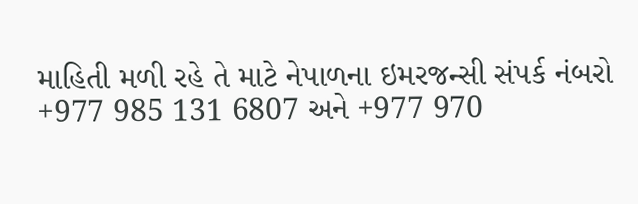માહિતી મળી રહે તે માટે નેપાળના ઇમરજન્સી સંપર્ક નંબરો +977 985 131 6807 અને +977 970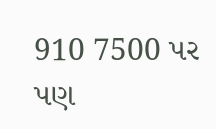910 7500 પર પણ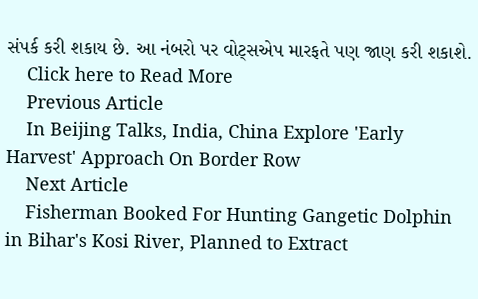સંપર્ક કરી શકાય છે. આ નંબરો પર વોટ્સએપ મારફતે પણ જાણ કરી શકાશે.
    Click here to Read More
    Previous Article
    In Beijing Talks, India, China Explore 'Early Harvest' Approach On Border Row
    Next Article
    Fisherman Booked For Hunting Gangetic Dolphin in Bihar's Kosi River, Planned to Extract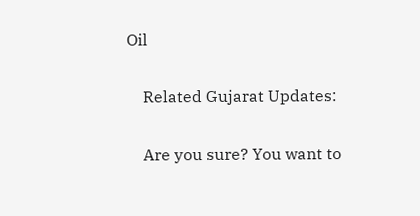Oil

    Related Gujarat Updates:

    Are you sure? You want to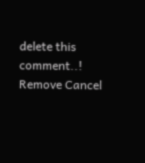delete this comment..! Remove Cancel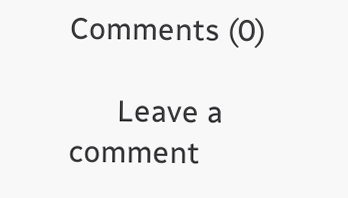Comments (0)

      Leave a comment